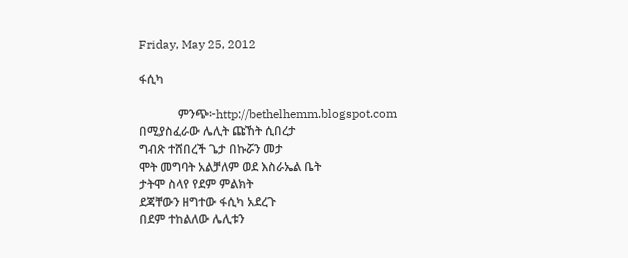Friday, May 25, 2012

ፋሲካ

             ምንጭ፦http://bethelhemm.blogspot.com
በሚያስፈራው ሌሊት ጩኸት ሲበረታ
ግብጽ ተሸበረች ጌታ በኩሯን መታ
ሞት መግባት አልቻለም ወደ እስራኤል ቤት
ታትሞ ስላየ የደም ምልክት
ደጃቸውን ዘግተው ፋሲካ አደረጉ
በደም ተከልለው ሌሊቱን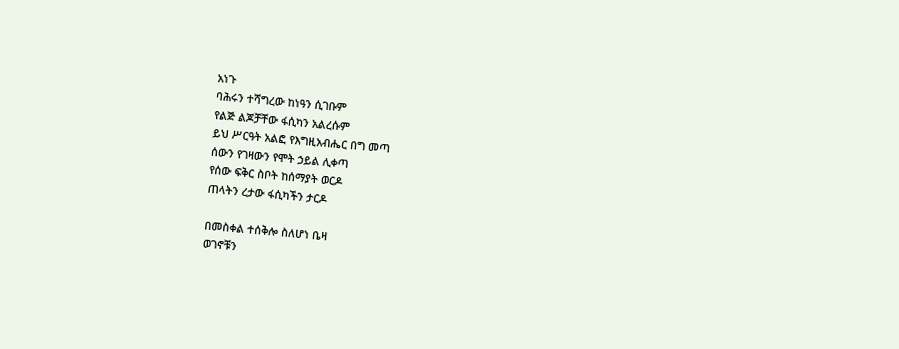አነጉ
ባሕሩን ተሻግረው ከነዓን ሲገቡም
የልጅ ልጆቻቸው ፋሲካን አልረሱም
ይህ ሥርዓት አልፎ የእግዚአብሔር በግ መጣ
ሰውን የገዛውን የሞት ኃይል ሊቀጣ
የሰው ፍቅር ስቦት ከሰማያት ወርዶ
ጠላትን ረታው ፋሲካችን ታርዶ

በመስቀል ተሰቅሎ ስለሆነ ቤዛ
ወገኖቹን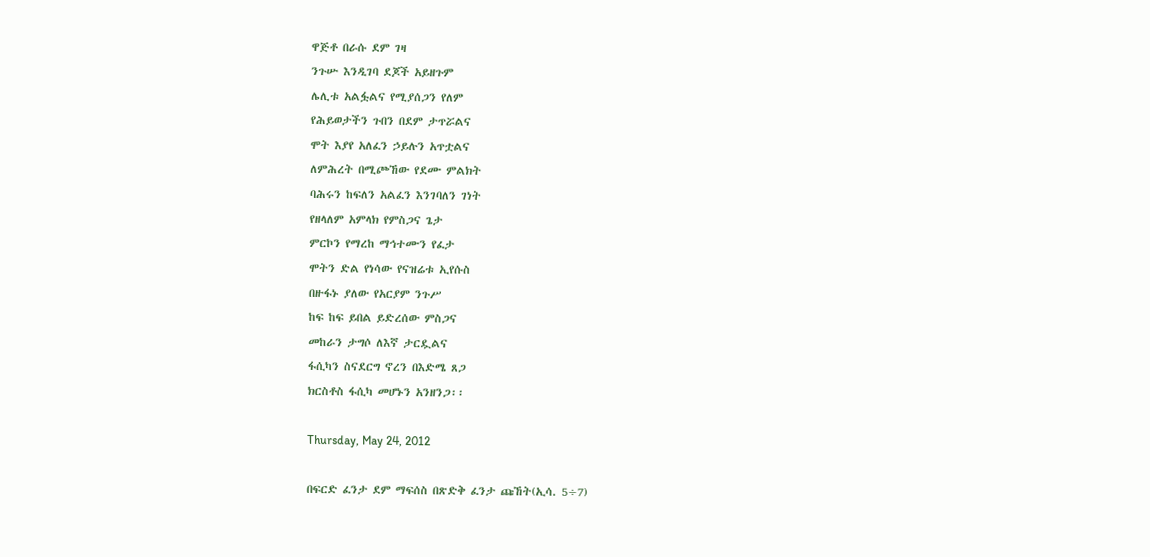ዋጅቶ በራሱ ደም ገዛ
ንጉሡ እንዲገባ ደጆች አይዘጉም
ሌሊቱ አልፏልና የሚያሰጋን የለም
የሕይወታችን ጉበን በደም ታጥሯልና
ሞት እያየ አለፈን ኃይሉን አጥቷልና
ለምሕረት በሚጮኸው የደሙ ምልክት
ባሕሩን ከፍለን አልፈን እንገባለን ገነት
የዘላለም አምላክ የምስጋና ጌታ
ምርኮን የማረከ ማኅተሙን የፈታ
ሞትን ድል የነሳው የናዝሬቱ ኢየሱስ
በዙፋኑ ያለው የአርያም ንጉሥ
ከፍ ከፍ ይበል ይድረሰው ምስጋና
መከራን ታግሶ ለእኛ ታርዷልና
ፋሲካን ስናደርግ ኖረን በእድሜ ጸጋ
ክርስቶስ ፋሲካ መሆኑን አንዘንጋ፡፡

Thursday, May 24, 2012

በፍርድ ፈንታ ደም ማፍሰስ በጽድቅ ፈንታ ጩኸት(ኢሳ. 5÷7)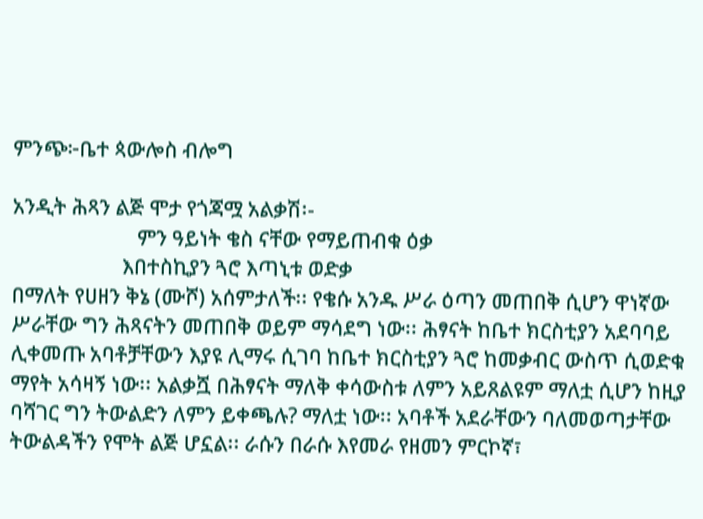ምንጭ፦ቤተ ጳውሎስ ብሎግ

አንዲት ሕጻን ልጅ ሞታ የጎጃሟ አልቃሽ፡-
                         ምን ዓይነት ቄስ ናቸው የማይጠብቁ ዕቃ
                      እበተስኪያን ጓሮ እጣኒቱ ወድቃ
በማለት የሀዘን ቅኔ (ሙሾ) አሰምታለች፡፡ የቄሱ አንዱ ሥራ ዕጣን መጠበቅ ሲሆን ዋነኛው ሥራቸው ግን ሕጻናትን መጠበቅ ወይም ማሳደግ ነው፡፡ ሕፃናት ከቤተ ክርስቲያን አደባባይ ሊቀመጡ አባቶቻቸውን እያዩ ሊማሩ ሲገባ ከቤተ ክርስቲያን ጓሮ ከመቃብር ውስጥ ሲወድቁ ማየት አሳዛኝ ነው፡፡ አልቃሿ በሕፃናት ማለቅ ቀሳውስቱ ለምን አይጸልዩም ማለቷ ሲሆን ከዚያ ባሻገር ግን ትውልድን ለምን ይቀጫሉ? ማለቷ ነው፡፡ አባቶች አደራቸውን ባለመወጣታቸው ትውልዳችን የሞት ልጅ ሆኗል፡፡ ራሱን በራሱ እየመራ የዘመን ምርኮኛ፣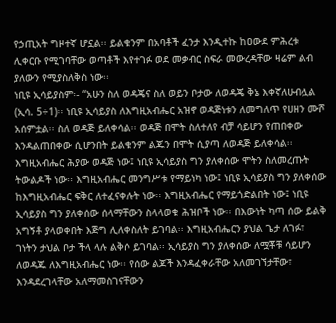የኃጢአት ግዞተኛ ሆኗል፡፡ ይልቁንም በአባቶች ፈንታ እንዲተኩ ከዐውደ ምሕረቱ ሊቀርቡ የሚገባቸው ወጣቶች እየተገፉ ወደ መቃብር ስፍራ መውረዳቸው ዛሬም ልብ ያለውን የሚያስለቅስ ነው፡፡
ነቢዩ ኢሳይያስም፡- “አሁን ስለ ወዳጄና ስለ ወይን ቦታው ለወዳጄ ቅኔ እቀኛለሁብሏል (ኢሳ. 5÷1)፡፡ ነቢዩ ኢሳይያስ ለእግዚአብሔር አዝኖ ወዳጅነቱን ለመግለጥ የሀዘን ሙሾ አሰምቷል፡፡ ስለ ወዳጅ ይለቀሳል፡፡ ወዳጅ በሞት ስለተለየ ብቻ ሳይሆን የጠበቀው እንዳልጠበቀው ሲሆንበት ይልቁንም ልጁን በሞት ሲያጣ ለወዳጅ ይለቀሳል፡፡ እግዚአብሔር ሕያው ወዳጅ ነው፤ ነቢዩ ኢሳይያስ ግን ያለቀሰው ሞትን ስለመረጡት ትውልዶች ነው፡፡ እግዚአብሔር መንግሥቱ የማይነካ ነው፤ ነቢዩ ኢሳይያስ ግን ያለቀሰው ከእግዚአብሔር ፍቅር ለተፈናቀሉት ነው፡፡ እግዚአብሔር የማይጎድልበት ነው፤ ነቢዩ ኢሳይያስ ግን ያለቀሰው ሰላማቸውን ስላላወቁ ሕዝቦች ነው፡፡ በእውነት ካጣ ሰው ይልቅ አግኝቶ ያላወቀበት እጅግ ሊለቀስለት ይገባል፡፡ እግዚአብሔርን ያህል ጌታ ለገፉ፣ ገነትን ታህል ቦታ ችላ ላሉ ልቅሶ ይገባል፡፡ ኢሳይያስ ግን ያለቀሰው ለሟቾቹ ሳይሆን ለወዳጁ ለእግዚአብሔር ነው፡፡ የሰው ልጆች እንዳፈቀራቸው አለመገኘታቸው፣ እንዳደረገላቸው አለማመስገናቸውን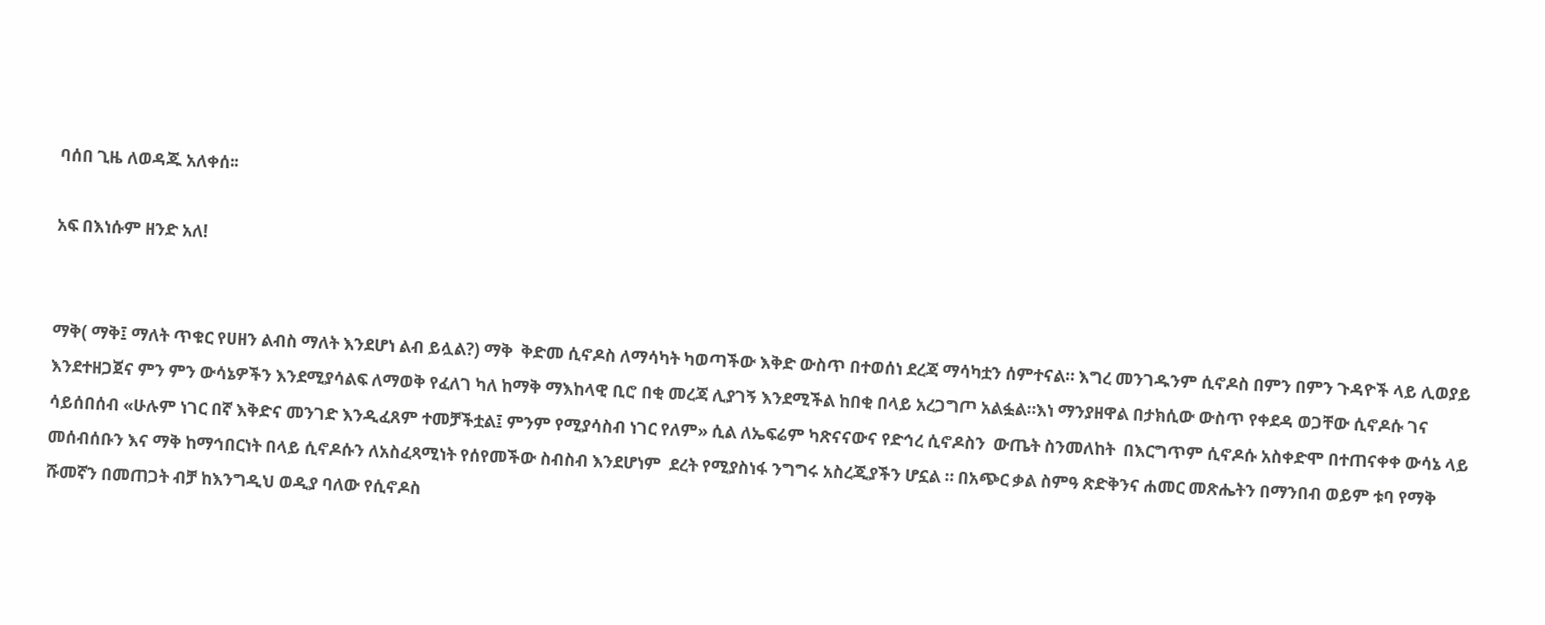ባሰበ ጊዜ ለወዳጁ አለቀሰ፡፡

አፍ በእነሱም ዘንድ አለ!


ማቅ( ማቅ፤ ማለት ጥቁር የሀዘን ልብስ ማለት እንደሆነ ልብ ይሏል?) ማቅ  ቅድመ ሲኖዶስ ለማሳካት ካወጣችው እቅድ ውስጥ በተወሰነ ደረጃ ማሳካቷን ሰምተናል። እግረ መንገዱንም ሲኖዶስ በምን በምን ጉዳዮች ላይ ሊወያይ እንደተዘጋጀና ምን ምን ውሳኔዎችን እንደሚያሳልፍ ለማወቅ የፈለገ ካለ ከማቅ ማእከላዊ ቢሮ በቂ መረጃ ሊያገኝ እንደሚችል ከበቂ በላይ አረጋግጦ አልፏል።እነ ማንያዘዋል በታክሲው ውስጥ የቀደዳ ወጋቸው ሲኖዶሱ ገና ሳይሰበሰብ «ሁሉም ነገር በኛ እቅድና መንገድ እንዲፈጸም ተመቻችቷል፤ ምንም የሚያሳስብ ነገር የለም» ሲል ለኤፍሬም ካጽናናውና የድኅረ ሲኖዶስን  ውጤት ስንመለከት  በእርግጥም ሲኖዶሱ አስቀድሞ በተጠናቀቀ ውሳኔ ላይ መሰብሰቡን እና ማቅ ከማኅበርነት በላይ ሲኖዶሱን ለአስፈጻሚነት የሰየመችው ስብስብ እንደሆነም  ደረት የሚያስነፋ ንግግሩ አስረጂያችን ሆኗል ። በአጭር ቃል ስምዓ ጽድቅንና ሐመር መጽሔትን በማንበብ ወይም ቱባ የማቅ ሹመኛን በመጠጋት ብቻ ከእንግዲህ ወዲያ ባለው የሲኖዶስ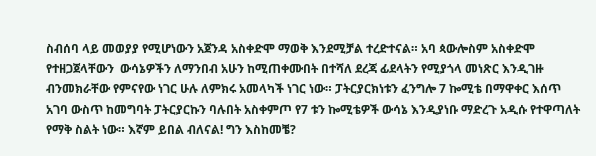ስብሰባ ላይ መወያያ የሚሆነውን አጀንዳ አስቀድሞ ማወቅ እንደሚቻል ተረድተናል። አባ ጳውሎስም አስቀድሞ የተዘጋጀላቸውን  ውሳኔዎችን ለማንበብ አሁን ከሚጠቀሙበት በተሻለ ደረጃ ፊደላትን የሚያጎላ መነጽር እንዲገዙ ብንመክራቸው የምናየው ነገር ሁሉ ለምክሩ አመላካች ነገር ነው። ፓትርያርክነቱን ፈንግሎ 7 ኰሚቴ በማዋቀር እሰጥ አገባ ውስጥ ከመግባት ፓትርያርኩን ባሉበት አስቀምጦ የ7 ቱን ኰሚቴዎች ውሳኔ እንዲያነቡ ማድረጉ አዲሱ የተዋጣለት የማቅ ስልት ነው። እኛም ይበል ብለናል! ግን እስከመቼ?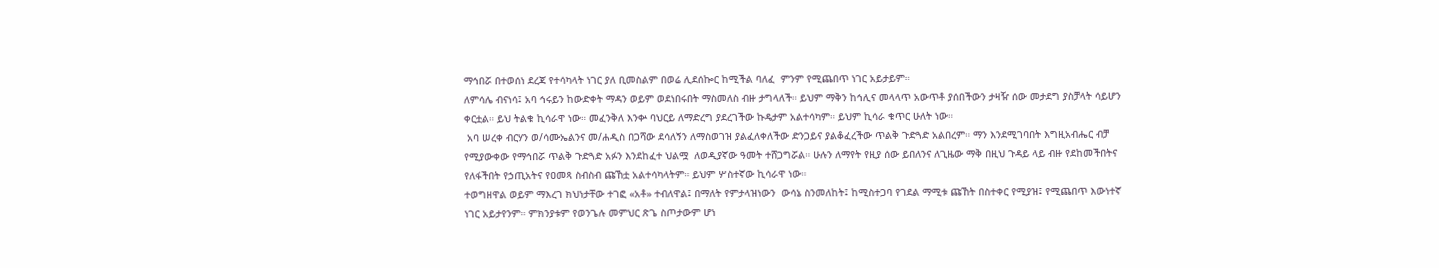ማኅበሯ በተወሰነ ደረጃ የተሳካላት ነገር ያለ ቢመስልም በወሬ ሊደሰኰር ከሚችል ባለፈ  ምንም የሚጨበጥ ነገር አይታይም።
ለምሳሌ ብናነሳ፤ አባ ኅሩይን ከውድቀት ማዳን ወይም ወደነበሩበት ማስመለስ ብዙ ታግላለች። ይህም ማቅን ከኅሊና መላላጥ አውጥቶ ያሰበችውን ታዛዥ ሰው መታደግ ያስቻላት ሳይሆን ቀርቷል። ይህ ትልቁ ኪሳራዋ ነው። መፈንቅለ እንቍ ባህርይ ለማድረግ ያደረገችው ኩዴታም አልተሳካም። ይህም ኪሳራ ቁጥር ሁለት ነው።
 አባ ሠረቀ ብርሃን ወ/ሳሙኤልንና መ/ሐዲስ በጋሻው ደሳለኝን ለማስወገዝ ያልፈለቀለችው ድንጋይና ያልቆፈረችው ጥልቅ ጉድጓድ አልበረም። ማን እንደሚገባበት እግዚአብሔር ብቻ የሚያውቀው የማኅበሯ ጥልቅ ጉድጓድ አፉን እንደከፈተ ህልሟ  ለወዲያኛው ዓመት ተሸጋግሯል። ሁሉን ለማየት የዚያ ሰው ይበለንና ለጊዜው ማቅ በዚህ ጉዳይ ላይ ብዙ የደከመችበትና የለፋችበት የኃጢአትና የዐመጻ ስብስብ ጩኸቷ አልተሳካላትም። ይህም ሦስተኛው ኪሳራዋ ነው።
ተወግዘዋል ወይም ማእረገ ክህነታቸው ተገፎ «አቶ» ተብለዋል፤ በማለት የምታላዝነውን  ውሳኔ ስንመለከት፤ ከሚስተጋባ የገደል ማሚቱ ጩኸት በስተቀር የሚያዝ፤ የሚጨበጥ እውነተኛ ነገር አይታየንም። ምክንያቱም የወንጌሉ መምህር ጽጌ ስጦታውም ሆነ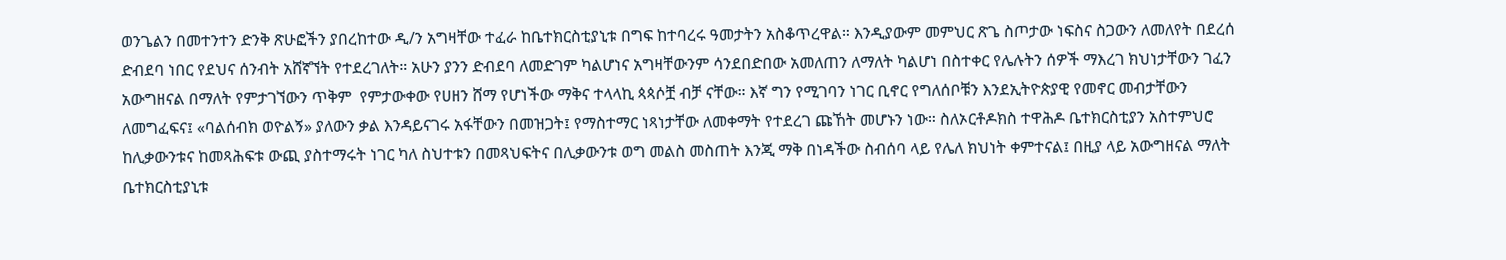ወንጌልን በመተንተን ድንቅ ጽሁፎችን ያበረከተው ዲ/ን አግዛቸው ተፈራ ከቤተክርስቲያኒቱ በግፍ ከተባረሩ ዓመታትን አስቆጥረዋል። እንዲያውም መምህር ጽጌ ስጦታው ነፍስና ስጋውን ለመለየት በደረሰ ድብደባ ነበር የደህና ሰንብት አሸኛኘት የተደረገለት። አሁን ያንን ድብደባ ለመድገም ካልሆነና አግዛቸውንም ሳንደበድበው አመለጠን ለማለት ካልሆነ በስተቀር የሌሉትን ሰዎች ማእረገ ክህነታቸውን ገፈን አውግዘናል በማለት የምታገኘውን ጥቅም  የምታውቀው የሀዘን ሸማ የሆነችው ማቅና ተላላኪ ጳጳሶቿ ብቻ ናቸው። እኛ ግን የሚገባን ነገር ቢኖር የግለሰቦቹን እንደኢትዮጵያዊ የመኖር መብታቸውን ለመግፈፍና፤ «ባልሰብክ ወዮልኝ» ያለውን ቃል እንዳይናገሩ አፋቸውን በመዝጋት፤ የማስተማር ነጻነታቸው ለመቀማት የተደረገ ጩኸት መሆኑን ነው። ስለኦርቶዶክስ ተዋሕዶ ቤተክርስቲያን አስተምህሮ ከሊቃውንቱና ከመጻሕፍቱ ውጪ ያስተማሩት ነገር ካለ ስህተቱን በመጻህፍትና በሊቃውንቱ ወግ መልስ መስጠት እንጂ ማቅ በነዳችው ስብሰባ ላይ የሌለ ክህነት ቀምተናል፤ በዚያ ላይ አውግዘናል ማለት ቤተክርስቲያኒቱ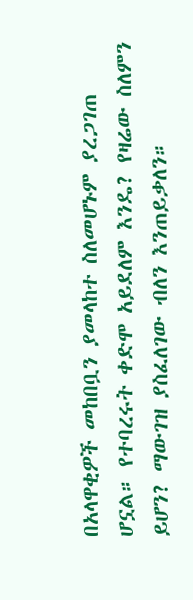በአላዋቂዎች መከበቧን ያመላከተ ስለመሆኑም ያረጋገጠ ሆኗል። የተባረሩት ቀድሞ አይደለም እንዴ? የዛሬው ስለምን ይሆን? ማውገዝ ያስፈለገው ብለን እንጠይቃለን።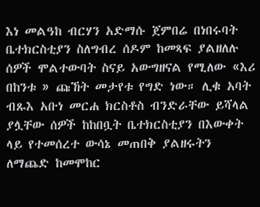እነ መልዓከ ብርሃን አድማሱ ጀምበሬ በነበሩባት ቤተክርስቲያን ስለግብረ ሰዶም ከመጻፍ ያልዘለሉ ሰዎች ሞልተውባት ስናይ አውግዘናል የሚለው «እሪ በከንቱ » ጩኸት መታየቱ የግድ ነው። ሊቁ አባት ብጹእ አቡነ መርሐ ክርስቶስ ብንድራቸው ይሻላል ያሏቸው ሰዎች ከከበቧት ቤተክርስቲያን በእውቀት ላይ የተመሰረተ ውሳኔ መጠበቅ ያልዘሩትን ለማጨድ ከመሞከር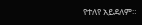የተለየ አይደለም።